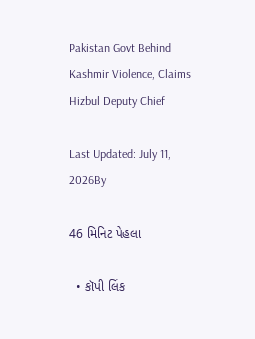Pakistan Govt Behind Kashmir Violence, Claims Hizbul Deputy Chief

Last Updated: July 11, 2026By

46 મિનિટ પેહલા

  • કૉપી લિંક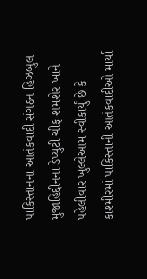પાકિસ્તાનના આતંકવાદી સંગઠન હિઝબુલ મુજાહિદ્દીનના ડેપ્યુટી ચીફ શમશેર ખાને પહેલીવાર ખુલ્લેઆમ સ્વીકાર્યું છે કે કાશ્મીરમાં પાકિસ્તાની આતંકવાદીઓ માર્યા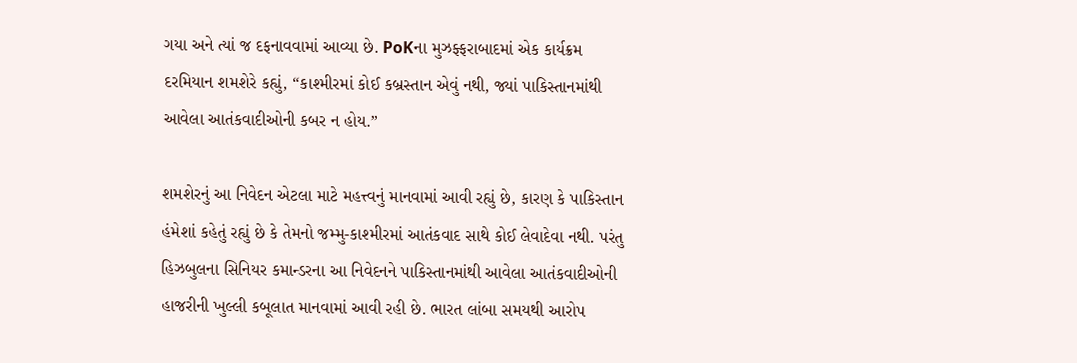ગયા અને ત્યાં જ દફનાવવામાં આવ્યા છે. PoKના મુઝફ્ફરાબાદમાં એક કાર્યક્રમ દરમિયાન શમશેરે કહ્યું, “કાશ્મીરમાં કોઈ કબ્રસ્તાન એવું નથી, જ્યાં પાકિસ્તાનમાંથી આવેલા આતંકવાદીઓની કબર ન હોય.”

શમશેરનું આ નિવેદન એટલા માટે મહત્ત્વનું માનવામાં આવી રહ્યું છે, કારણ કે પાકિસ્તાન હંમેશાં કહેતું રહ્યું છે કે તેમનો જમ્મુ-કાશ્મીરમાં આતંકવાદ સાથે કોઈ લેવાદેવા નથી. પરંતુ હિઝબુલના સિનિયર કમાન્ડરના આ નિવેદનને પાકિસ્તાનમાંથી આવેલા આતંકવાદીઓની હાજરીની ખુલ્લી કબૂલાત માનવામાં આવી રહી છે. ભારત લાંબા સમયથી આરોપ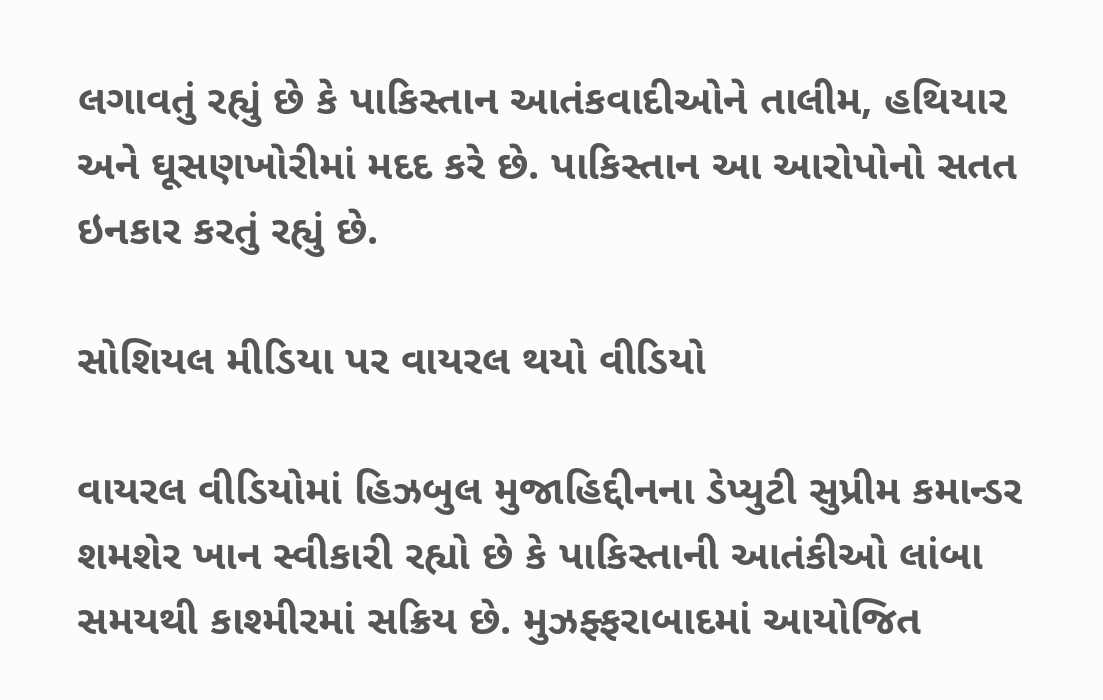લગાવતું રહ્યું છે કે પાકિસ્તાન આતંકવાદીઓને તાલીમ, હથિયાર અને ઘૂસણખોરીમાં મદદ કરે છે. પાકિસ્તાન આ આરોપોનો સતત ઇનકાર કરતું રહ્યું છે.

સોશિયલ મીડિયા પર વાયરલ થયો વીડિયો

વાયરલ વીડિયોમાં હિઝબુલ મુજાહિદ્દીનના ડેપ્યુટી સુપ્રીમ કમાન્ડર શમશેર ખાન સ્વીકારી રહ્યો છે કે પાકિસ્તાની આતંકીઓ લાંબા સમયથી કાશ્મીરમાં સક્રિય છે. મુઝફ્ફરાબાદમાં આયોજિત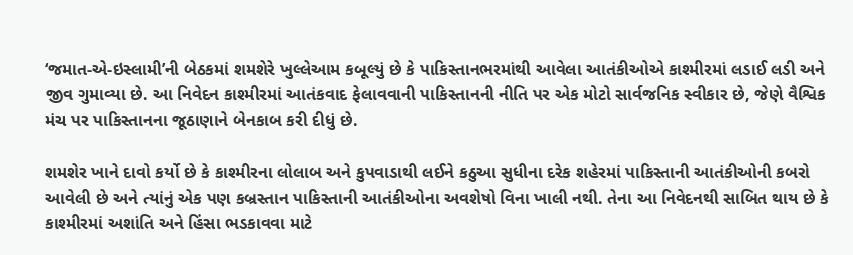‘જમાત-એ-ઇસ્લામી’ની બેઠકમાં શમશેરે ખુલ્લેઆમ કબૂલ્યું છે કે પાકિસ્તાનભરમાંથી આવેલા આતંકીઓએ કાશ્મીરમાં લડાઈ લડી અને જીવ ગુમાવ્યા છે. આ નિવેદન કાશ્મીરમાં આતંકવાદ ફેલાવવાની પાકિસ્તાનની નીતિ પર એક મોટો સાર્વજનિક સ્વીકાર છે, જેણે વૈશ્વિક મંચ પર પાકિસ્તાનના જૂઠાણાને બેનકાબ કરી દીધું છે.

શમશેર ખાને દાવો કર્યો છે કે કાશ્મીરના લોલાબ અને કુપવાડાથી લઈને કઠુઆ સુધીના દરેક શહેરમાં પાકિસ્તાની આતંકીઓની કબરો આવેલી છે અને ત્યાંનું એક પણ કબ્રસ્તાન પાકિસ્તાની આતંકીઓના અવશેષો વિના ખાલી નથી. તેના આ નિવેદનથી સાબિત થાય છે કે કાશ્મીરમાં અશાંતિ અને હિંસા ભડકાવવા માટે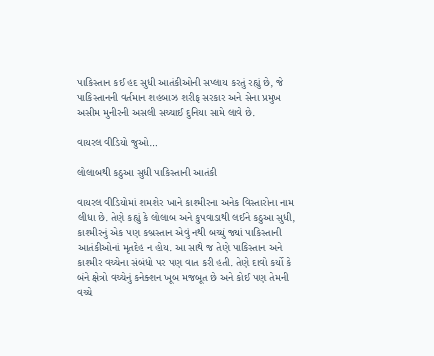પાકિસ્તાન કઈ હદ સુધી આતંકીઓની સપ્લાય કરતું રહ્યું છે, જે પાકિસ્તાનની વર્તમાન શહબાઝ શરીફ સરકાર અને સેના પ્રમુખ અસીમ મુનીરની અસલી સચ્ચાઈ દુનિયા સામે લાવે છે.

વાયરલ વીડિયો જુઓ…

લોલાબથી કઠુઆ સુધી પાકિસ્તાની આતંકી

વાયરલ વીડિયોમાં શમશેર ખાને કાશ્મીરના અનેક વિસ્તારોના નામ લીધા છે. તેણે કહ્યું કે લોલાબ અને કુપવાડાથી લઈને કઠુઆ સુધી, કાશ્મીરનું એક પણ કબ્રસ્તાન એવું નથી બચ્યું જ્યાં પાકિસ્તાની આતંકીઓનાં મૃતદેહ ન હોય. આ સાથે જ તેણે પાકિસ્તાન અને કાશ્મીર વચ્ચેના સંબંધો પર પણ વાત કરી હતી. તેણે દાવો કર્યો કે બંને ક્ષેત્રો વચ્ચેનું કનેક્શન ખૂબ મજબૂત છે અને કોઈ પણ તેમની વચ્ચે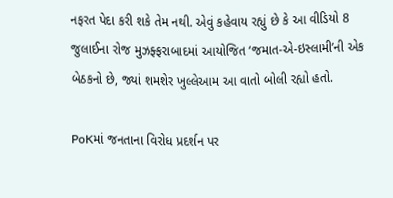નફરત પેદા કરી શકે તેમ નથી. એવું કહેવાય રહ્યું છે કે આ વીડિયો 8 જુલાઈના રોજ મુઝફ્ફરાબાદમાં આયોજિત ‘જમાત-એ-ઇસ્લામી’ની એક બેઠકનો છે, જ્યાં શમશેર ખુલ્લેઆમ આ વાતો બોલી રહ્યો હતો.

PoKમાં જનતાના વિરોધ પ્રદર્શન પર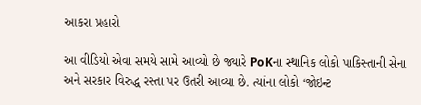આકરા પ્રહારો

આ વીડિયો એવા સમયે સામે આવ્યો છે જ્યારે PoKના સ્થાનિક લોકો પાકિસ્તાની સેના અને સરકાર વિરુદ્ધ રસ્તા પર ઉતરી આવ્યા છે. ત્યાંના લોકો ‘જોઇન્ટ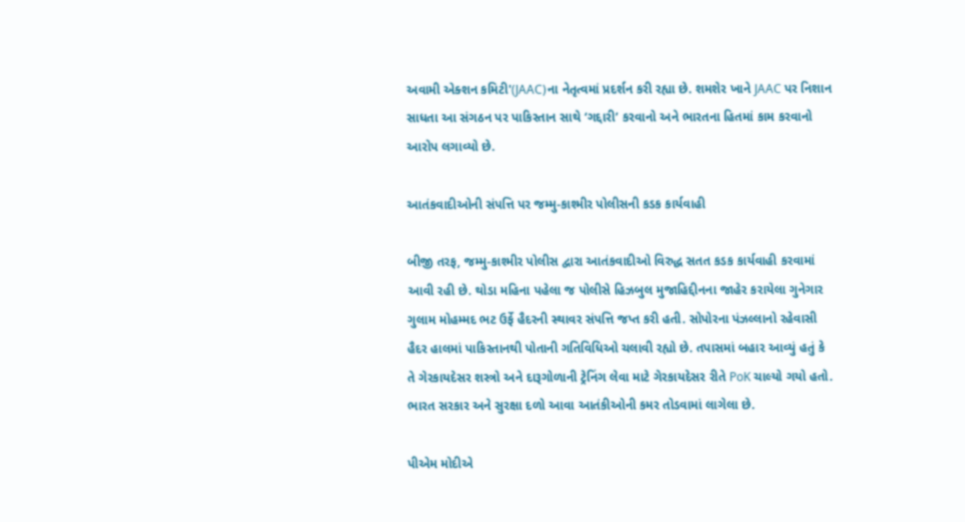અવામી એક્શન કમિટી'(JAAC)ના નેતૃત્વમાં પ્રદર્શન કરી રહ્યા છે. શમશેર ખાને JAAC પર નિશાન સાધતા આ સંગઠન પર પાકિસ્તાન સાથે ‘ગદ્દારી’ કરવાનો અને ભારતના હિતમાં કામ કરવાનો આરોપ લગાવ્યો છે.

આતંકવાદીઓની સંપત્તિ પર જમ્મુ-કાશ્મીર પોલીસની કડક કાર્યવાહી

બીજી તરફ, જમ્મુ-કાશ્મીર પોલીસ દ્વારા આતંકવાદીઓ વિરુદ્ધ સતત કડક કાર્યવાહી કરવામાં આવી રહી છે. થોડા મહિના પહેલા જ પોલીસે હિઝબુલ મુજાહિદ્દીનના જાહેર કરાયેલા ગુનેગાર ગુલામ મોહમ્મદ ભટ ઉર્ફે હૈદરની સ્થાવર સંપત્તિ જપ્ત કરી હતી. સોપોરના પંઝલ્લાનો રહેવાસી હૈદર હાલમાં પાકિસ્તાનથી પોતાની ગતિવિધિઓ ચલાવી રહ્યો છે. તપાસમાં બહાર આવ્યું હતું કે તે ગેરકાયદેસર શસ્ત્રો અને દારૂગોળાની ટ્રેનિંગ લેવા માટે ગેરકાયદેસર રીતે PoK ચાલ્યો ગયો હતો. ભારત સરકાર અને સુરક્ષા દળો આવા આતંકીઓની કમર તોડવામાં લાગેલા છે.

પીએમ મોદીએ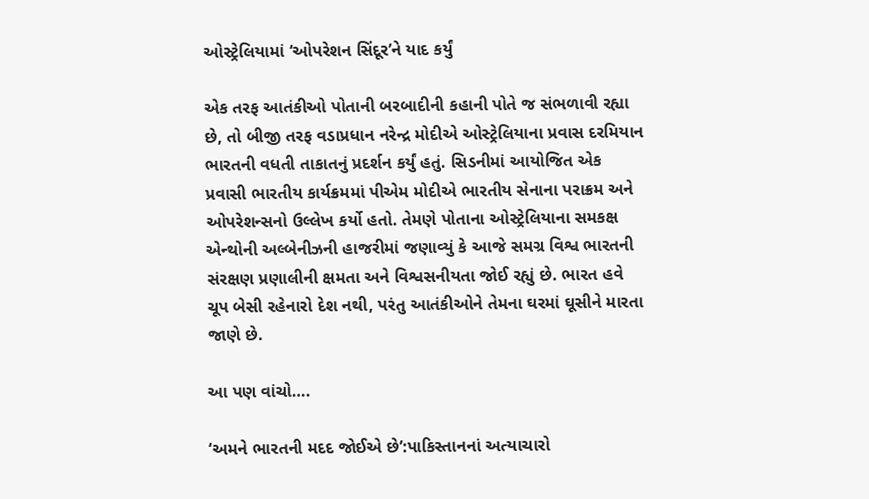ઓસ્ટ્રેલિયામાં ‘ઓપરેશન સિંદૂર’ને યાદ કર્યું

એક તરફ આતંકીઓ પોતાની બરબાદીની કહાની પોતે જ સંભળાવી રહ્યા છે, તો બીજી તરફ વડાપ્રધાન નરેન્દ્ર મોદીએ ઓસ્ટ્રેલિયાના પ્રવાસ દરમિયાન ભારતની વધતી તાકાતનું પ્રદર્શન કર્યું હતું. સિડનીમાં આયોજિત એક પ્રવાસી ભારતીય કાર્યક્રમમાં પીએમ મોદીએ ભારતીય સેનાના પરાક્રમ અને ઓપરેશન્સનો ઉલ્લેખ કર્યો હતો. તેમણે પોતાના ઓસ્ટ્રેલિયાના સમકક્ષ એન્થોની અલ્બેનીઝની હાજરીમાં જણાવ્યું કે આજે સમગ્ર વિશ્વ ભારતની સંરક્ષણ પ્રણાલીની ક્ષમતા અને વિશ્વસનીયતા જોઈ રહ્યું છે. ભારત હવે ચૂપ બેસી રહેનારો દેશ નથી, પરંતુ આતંકીઓને તેમના ઘરમાં ઘૂસીને મારતા જાણે છે.

આ પણ વાંચો….

‘અમને ભારતની મદદ જોઈએ છે’:પાકિસ્તાનનાં અત્યાચારો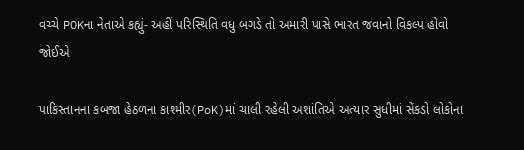વચ્ચે POKના નેતાએ કહ્યું- અહીં પરિસ્થિતિ વધુ બગડે તો અમારી પાસે ભારત જવાનો વિકલ્પ હોવો જોઈએ

પાકિસ્તાનના કબજા હેઠળના કાશ્મીર(PoK)માં ચાલી રહેલી અશાંતિએ અત્યાર સુધીમાં સેંકડો લોકોના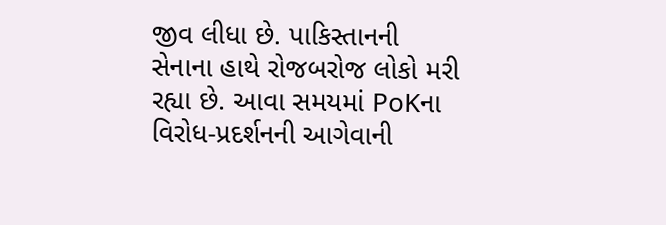જીવ લીધા છે. પાકિસ્તાનની સેનાના હાથે રોજબરોજ લોકો મરી રહ્યા છે. આવા સમયમાં PoKના વિરોધ-પ્રદર્શનની આગેવાની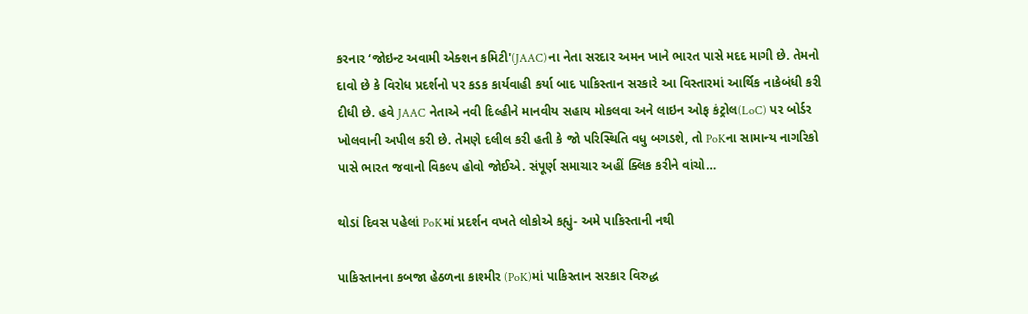કરનાર ‘જોઇન્ટ અવામી એક્શન કમિટી'(JAAC)ના નેતા સરદાર અમન ખાને ભારત પાસે મદદ માગી છે. તેમનો દાવો છે કે વિરોધ પ્રદર્શનો પર કડક કાર્યવાહી કર્યા બાદ પાકિસ્તાન સરકારે આ વિસ્તારમાં આર્થિક નાકેબંધી કરી દીધી છે. હવે JAAC નેતાએ નવી દિલ્હીને માનવીય સહાય મોકલવા અને લાઇન ઓફ કંટ્રોલ(LoC) પર બોર્ડર ખોલવાની અપીલ કરી છે. તેમણે દલીલ કરી હતી કે જો પરિસ્થિતિ વધુ બગડશે, તો PoKના સામાન્ય નાગરિકો પાસે ભારત જવાનો વિકલ્પ હોવો જોઈએ. સંપૂર્ણ સમાચાર અહીં ક્લિક કરીને વાંચો…

થોડાં દિવસ પહેલાં PoKમાં પ્રદર્શન વખતે લોકોએ કહ્યું- અમે પાકિસ્તાની નથી

પાકિસ્તાનના કબજા હેઠળના કાશ્મીર (PoK)માં પાકિસ્તાન સરકાર વિરુદ્ધ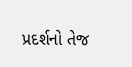પ્રદર્શનો તેજ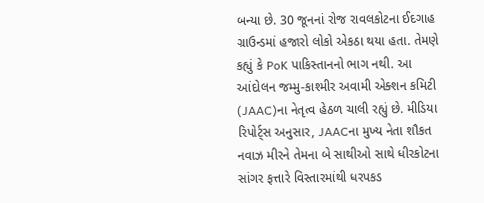બન્યા છે. 30 જૂનનાં રોજ રાવલકોટના ઈદગાહ ગ્રાઉન્ડમાં હજારો લોકો એકઠા થયા હતા. તેમણે કહ્યું કે PoK પાકિસ્તાનનો ભાગ નથી. આ આંદોલન જમ્મુ-કાશ્મીર અવામી એક્શન કમિટી (JAAC)ના નેતૃત્વ હેઠળ ચાલી રહ્યું છે. મીડિયા રિપોર્ટ્સ અનુસાર, JAACના મુખ્ય નેતા શૌકત નવાઝ મીરને તેમના બે સાથીઓ સાથે ધીરકોટના સાંગર ફત્તારે વિસ્તારમાંથી ધરપકડ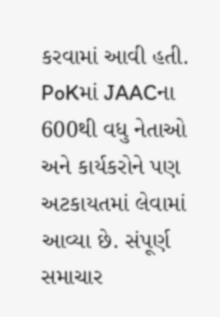કરવામાં આવી હતી. PoKમાં JAACના 600થી વધુ નેતાઓ અને કાર્યકરોને પણ અટકાયતમાં લેવામાં આવ્યા છે. સંપૂર્ણ સમાચાર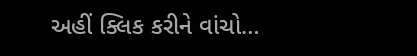અહીં ક્લિક કરીને વાંચો…